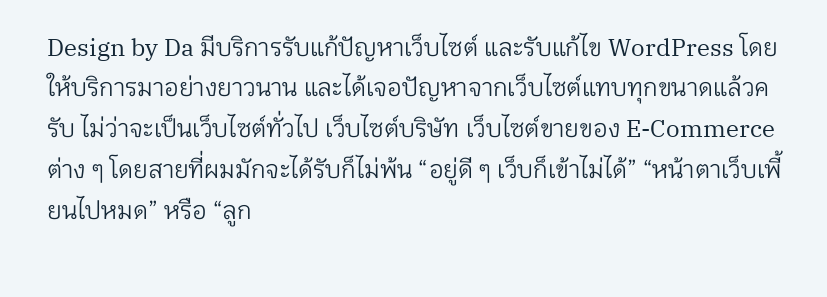Design by Da มีบริการรับแก้ปัญหาเว็บไซต์ และรับแก้ไข WordPress โดยให้บริการมาอย่างยาวนาน และได้เจอปัญหาจากเว็บไซต์แทบทุกขนาดแล้วครับ ไม่ว่าจะเป็นเว็บไซต์ทั่วไป เว็บไซต์บริษัท เว็บไซต์ขายของ E-Commerce ต่าง ๆ โดยสายที่ผมมักจะได้รับก็ไม่พ้น “อยู่ดี ๆ เว็บก็เข้าไม่ได้” “หน้าตาเว็บเพี้ยนไปหมด” หรือ “ลูก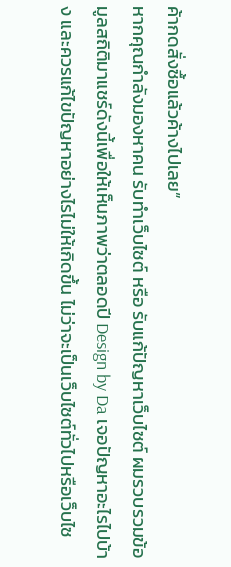ค้ากดสั่งซื้อแล้วค้างไปเลย”
หากคุณกำลังมองหาคน รับทำเว็บไซต์ หรือ รับแก้ปัญหาเว็บไซต์ ผมรวบรวมข้อมูลสถิติมาแชร์ดังนี้เพื่อให้เห็นภาพว่าตลอดปี Design by Da เจอปัญหาอะไรไปบ้าง และควรแก้ไขปัญหาอย่างไรไม่ให้เกิดขึ้น ไม่ว่าจะเป็นเว็บไซต์ทั่วไปหรือเว็บไซ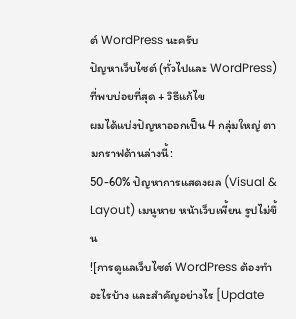ต์ WordPress นะครับ
ปัญหาเว็บไซต์ (ทั่วไปและ WordPress) ที่พบบ่อยที่สุด + วิธีแก้ไข
ผมได้แบ่งปัญหาออกเป็น 4 กลุ่มใหญ่ ตามกราฟด้านล่างนี้:
50-60% ปัญหาการแสดงผล (Visual & Layout) เมนูหาย หน้าเว็บเพี้ยน รูปไม่ขึ้น
![การดูแลเว็บไซต์ WordPress ต้องทำอะไรบ้าง และสำคัญอย่างไร [Update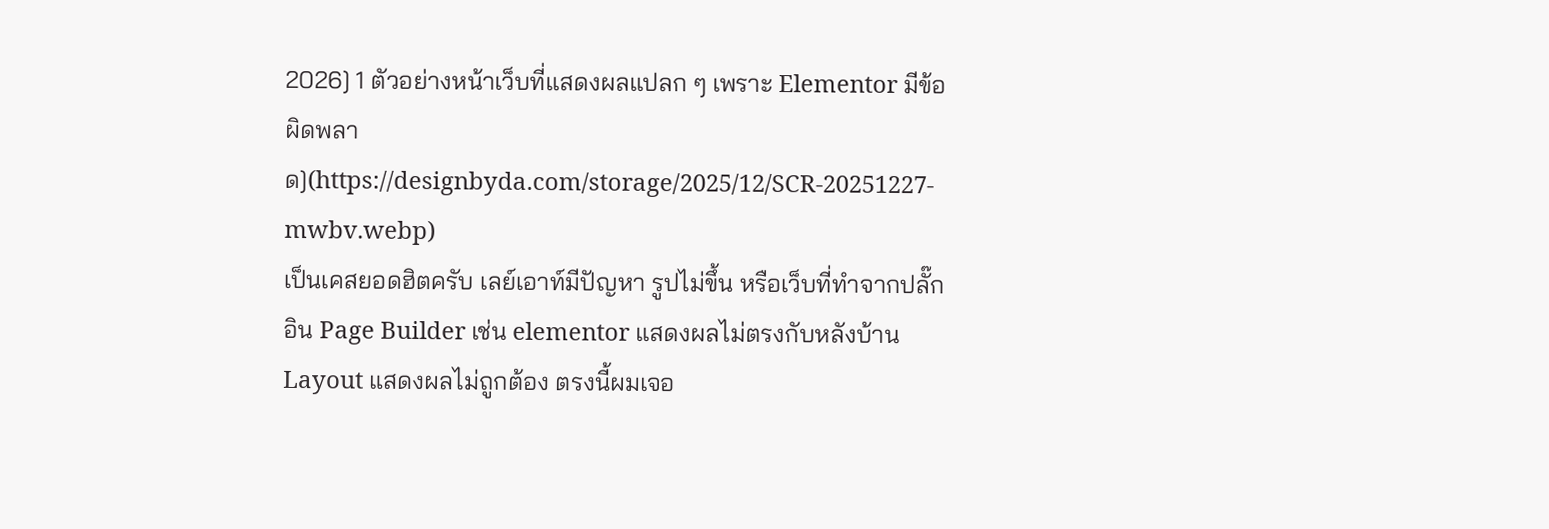2026] 1 ตัวอย่างหน้าเว็บที่แสดงผลแปลก ๆ เพราะ Elementor มีข้อผิดพลาด](https://designbyda.com/storage/2025/12/SCR-20251227-mwbv.webp)
เป็นเคสยอดฮิตครับ เลย์เอาท์มีปัญหา รูปไม่ขึ้น หรือเว็บที่ทำจากปลั๊กอิน Page Builder เช่น elementor แสดงผลไม่ตรงกับหลังบ้าน Layout แสดงผลไม่ถูกต้อง ตรงนี้ผมเจอ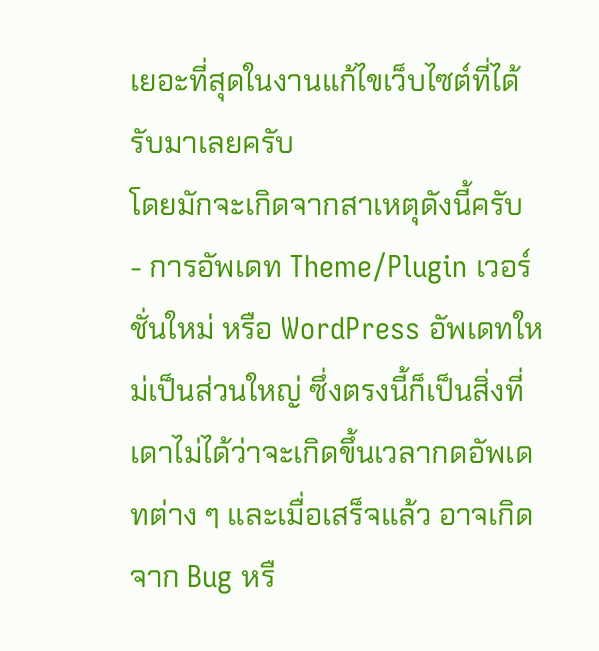เยอะที่สุดในงานแก้ไขเว็บไซต์ที่ได้รับมาเลยครับ
โดยมักจะเกิดจากสาเหตุดังนี้ครับ
- การอัพเดท Theme/Plugin เวอร์ชั่นใหม่ หรือ WordPress อัพเดทใหม่เป็นส่วนใหญ่ ซึ่งตรงนี้ก็เป็นสิ่งที่เดาไม่ได้ว่าจะเกิดขึ้นเวลากดอัพเดทต่าง ๆ และเมื่อเสร็จแล้ว อาจเกิดจาก Bug หรื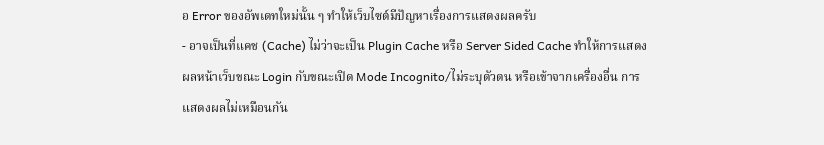อ Error ของอัพเดทใหม่นั้น ๆ ทำให้เว็บไซต์มีปัญหาเรื่องการแสดงผลครับ
- อาจเป็นที่แคช (Cache) ไม่ว่าจะเป็น Plugin Cache หรือ Server Sided Cache ทำให้การแสดงผลหน้าเว็บขณะ Login กับขณะเปิด Mode Incognito/ไม่ระบุตัวตน หรือเข้าจากเครื่องอื่น การแสดงผลไม่เหมือนกัน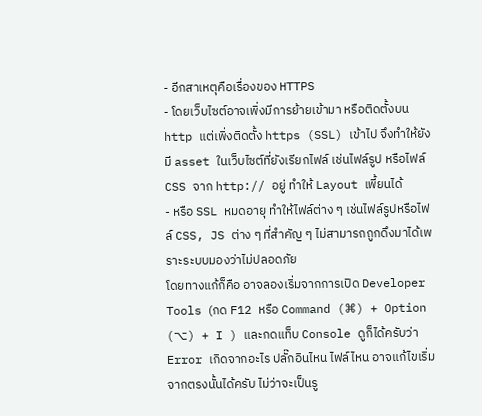- อีกสาเหตุคือเรื่องของ HTTPS
- โดยเว็บไซต์อาจเพิ่งมีการย้ายเข้ามา หรือติดตั้งบน http แต่เพิ่งติดตั้ง https (SSL) เข้าไป จึงทำให้ยังมี asset ในเว็บไซต์ที่ยังเรียกไฟล์ เช่นไฟล์รูป หรือไฟล์ CSS จาก http:// อยู่ ทำให้ Layout เพี้ยนได้
- หรือ SSL หมดอายุ ทำให้ไฟล์ต่าง ๆ เช่นไฟล์รูปหรือไฟล์ CSS, JS ต่าง ๆ ที่สำคัญ ๆ ไม่สามารถถูกดึงมาได้เพราะระบบมองว่าไม่ปลอดภัย
โดยทางแก้ก็คือ อาจลองเริ่มจากการเปิด Developer Tools (กด F12 หรือ Command (⌘) + Option (⌥) + I ) และกดแท็บ Console ดูก็ได้ครับว่า Error เกิดจากอะไร ปลั๊กอินไหน ไฟล์ไหน อาจแก้ไขเริ่มจากตรงนั้นได้ครับ ไม่ว่าจะเป็นรู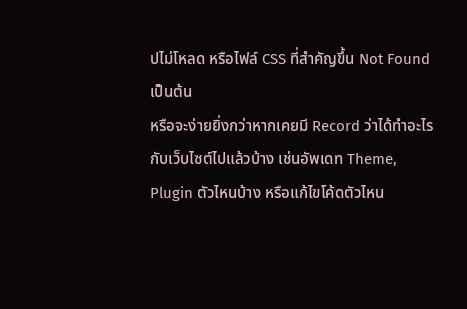ปไม่โหลด หรือไฟล์ CSS ที่สำคัญขึ้น Not Found เป็นต้น
หรือจะง่ายยิ่งกว่าหากเคยมี Record ว่าได้ทำอะไรกับเว็บไซต์ไปแล้วบ้าง เช่นอัพเดท Theme, Plugin ตัวไหนบ้าง หรือแก้ไขโค้ดตัวไหน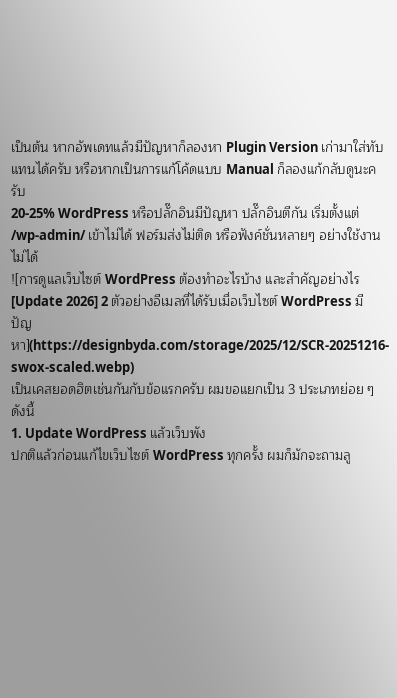เป็นต้น หากอัพเดทแล้วมีปัญหาก็ลองหา Plugin Version เก่ามาใส่ทับแทนได้ครับ หรือหากเป็นการแก้โค้ดแบบ Manual ก็ลองแก้กลับดูนะครับ
20-25% WordPress หรือปลั๊กอินมีปัญหา ปลั๊กอินตีกัน เริ่มตั้งแต่ /wp-admin/ เข้าไม่ได้ ฟอร์มส่งไม่ติด หรือฟังค์ชั่นหลายๆ อย่างใช้งานไม่ได้
![การดูแลเว็บไซต์ WordPress ต้องทำอะไรบ้าง และสำคัญอย่างไร [Update 2026] 2 ตัวอย่างอีเมลที่ได้รับเมื่อเว็บไซต์ WordPress มีปัญหา](https://designbyda.com/storage/2025/12/SCR-20251216-swox-scaled.webp)
เป็นเคสยอดฮิตเช่นกันกับข้อแรกครับ ผมขอแยกเป็น 3 ประเภทย่อย ๆ ดังนี้
1. Update WordPress แล้วเว็บพัง
ปกติแล้วก่อนแก้ไขเว็บไซต์ WordPress ทุกครั้ง ผมก็มักจะถามลู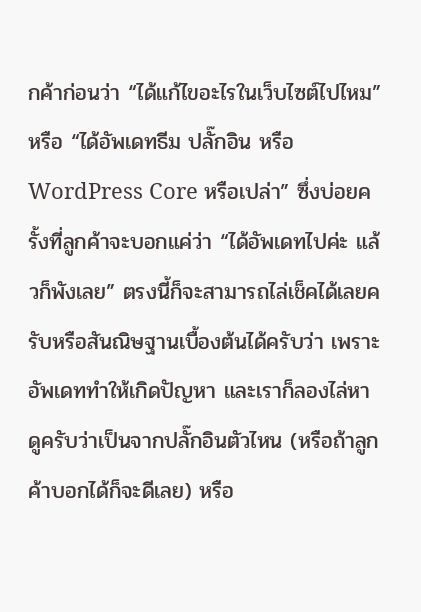กค้าก่อนว่า “ได้แก้ไขอะไรในเว็บไซต์ไปไหม” หรือ “ได้อัพเดทธีม ปลั๊กอิน หรือ WordPress Core หรือเปล่า” ซึ่งบ่อยครั้งที่ลูกค้าจะบอกแค่ว่า “ได้อัพเดทไปค่ะ แล้วก็พังเลย” ตรงนี้ก็จะสามารถไล่เช็คได้เลยครับหรือสันณิษฐานเบื้องต้นได้ครับว่า เพราะอัพเดททำให้เกิดปัญหา และเราก็ลองไล่หาดูครับว่าเป็นจากปลั๊กอินตัวไหน (หรือถ้าลูกค้าบอกได้ก็จะดีเลย) หรือ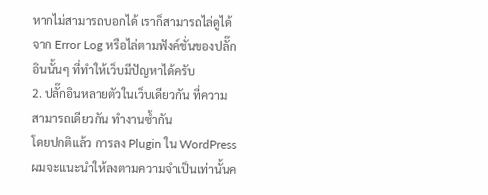หากไม่สามารถบอกได้ เราก็สามารถไล่ดูได้จาก Error Log หรือไล่ตามฟังค์ชั่นของปลั๊กอินนั้นๆ ที่ทำให้เว็บมีปัญหาได้ครับ
2. ปลั๊กอินหลายตัวในเว็บเดียวกัน ที่ความสามารถเดียวกัน ทำงานซ้ำกัน
โดยปกติแล้ว การลง Plugin ใน WordPress ผมจะแนะนำให้ลงตามความจำเป็นเท่านั้นค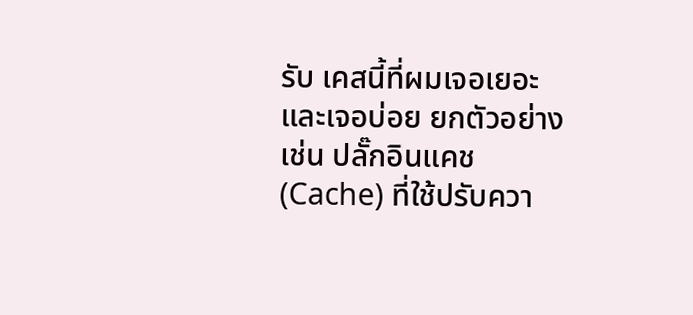รับ เคสนี้ที่ผมเจอเยอะและเจอบ่อย ยกตัวอย่างเช่น ปลั๊กอินแคช (Cache) ที่ใช้ปรับควา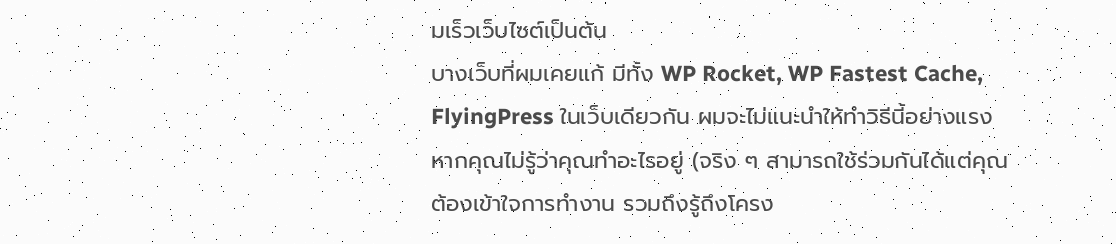มเร็วเว็บไซต์เป็นต้น
บางเว็บที่ผมเคยแก้ มีทั้ง WP Rocket, WP Fastest Cache, FlyingPress ในเว็บเดียวกัน ผมจะไม่แนะนำให้ทำวิธีนี้อย่างแรง หากคุณไม่รู้ว่าคุณทำอะไรอยู่ (จริง ๆ สามารถใช้ร่วมกันได้แต่คุณต้องเข้าใจการทำงาน รวมถึงรู้ถึงโครง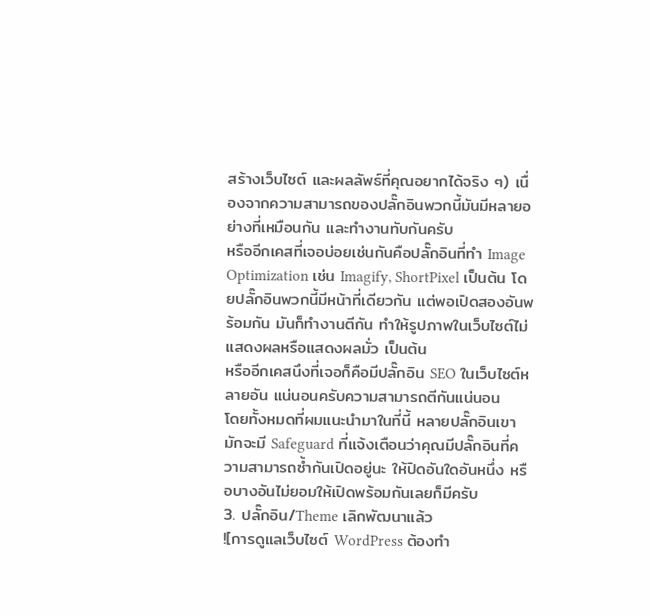สร้างเว็บไซต์ และผลลัพธ์ที่คุณอยากได้จริง ๆ) เนื่องจากความสามารถของปลั๊กอินพวกนี้มันมีหลายอย่างที่เหมือนกัน และทำงานทับกันครับ
หรืออีกเคสที่เจอบ่อยเช่นกันคือปลั๊กอินที่ทำ Image Optimization เช่น Imagify, ShortPixel เป็นต้น โดยปลั๊กอินพวกนี้มีหน้าที่เดียวกัน แต่พอเปิดสองอันพร้อมกัน มันก็ทำงานตีกัน ทำให้รูปภาพในเว็บไซต์ไม่แสดงผลหรือแสดงผลมั่ว เป็นต้น
หรืออีกเคสนึงที่เจอก็คือมีปลั๊กอิน SEO ในเว็บไซต์หลายอัน แน่นอนครับความสามารถตีกันแน่นอน
โดยทั้งหมดที่ผมแนะนำมาในที่นี้ หลายปลั๊กอินเขามักจะมี Safeguard ที่แจ้งเตือนว่าคุณมีปลั๊กอินที่ความสามารถซ้ำกันเปิดอยู่นะ ให้ปิดอันใดอันหนึ่ง หรือบางอันไม่ยอมให้เปิดพร้อมกันเลยก็มีครับ
3. ปลั๊กอิน/Theme เลิกพัฒนาแล้ว
![การดูแลเว็บไซต์ WordPress ต้องทำ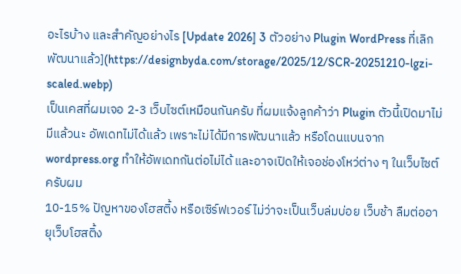อะไรบ้าง และสำคัญอย่างไร [Update 2026] 3 ตัวอย่าง Plugin WordPress ที่เลิกพัฒนาแล้ว](https://designbyda.com/storage/2025/12/SCR-20251210-lgzi-scaled.webp)
เป็นเคสที่ผมเจอ 2-3 เว็บไซต์เหมือนกันครับ ที่ผมแจ้งลูกค้าว่า Plugin ตัวนี้เปิดมาไม่มีแล้วนะ อัพเดทไม่ได้แล้ว เพราะไม่ได้มีการพัฒนาแล้ว หรือโดนแบนจาก wordpress.org ทำให้อัพเดทกันต่อไม่ได้ และอาจเปิดให้เจอช่องโหว่ต่าง ๆ ในเว็บไซต์ครับผม
10-15% ปัญหาของโฮสติ้ง หรือเซิร์ฟเวอร์ ไม่ว่าจะเป็นเว็บล่มบ่อย เว็บช้า ลืมต่ออายุเว็บโฮสติ้ง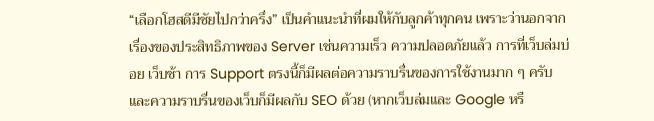“เลือกโฮสดีมีชัยไปกว่าครึ่ง” เป็นคำแนะนำที่ผมให้กับลูกค้าทุกคน เพราะว่านอกจากเรื่องของประสิทธิภาพของ Server เช่นความเร็ว ความปลอดภัยแล้ว การที่เว็บล่มบ่อย เว็บช้า การ Support ตรงนี้ก็มีผลต่อความราบรื่นของการใช้งานมาก ๆ ครับ และความราบรื่นของเว็บก็มีผลกับ SEO ด้วย (หากเว็บล่มและ Google หรื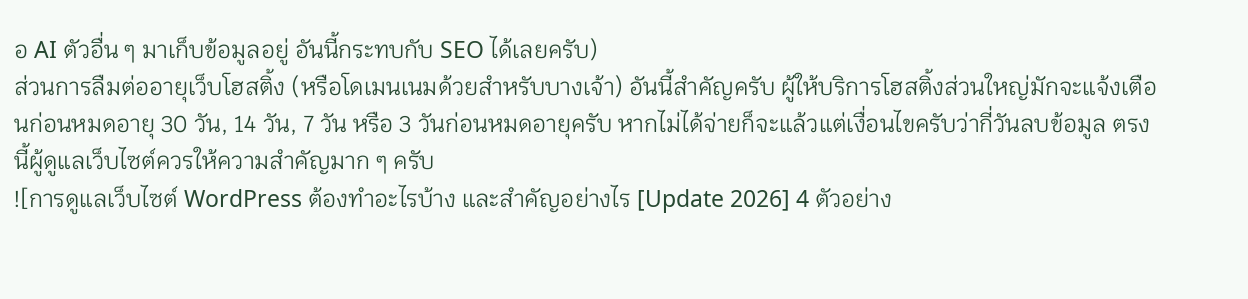อ AI ตัวอื่น ๆ มาเก็บข้อมูลอยู่ อันนี้กระทบกับ SEO ได้เลยครับ)
ส่วนการลืมต่ออายุเว็บโฮสติ้ง (หรือโดเมนเนมด้วยสำหรับบางเจ้า) อันนี้สำคัญครับ ผู้ให้บริการโฮสติ้งส่วนใหญ่มักจะแจ้งเตือนก่อนหมดอายุ 30 วัน, 14 วัน, 7 วัน หรือ 3 วันก่อนหมดอายุครับ หากไม่ได้จ่ายก็จะแล้วแต่เงื่อนไขครับว่ากี่วันลบข้อมูล ตรงนี้ผู้ดูแลเว็บไซต์ควรให้ความสำคัญมาก ๆ ครับ
![การดูแลเว็บไซต์ WordPress ต้องทำอะไรบ้าง และสำคัญอย่างไร [Update 2026] 4 ตัวอย่าง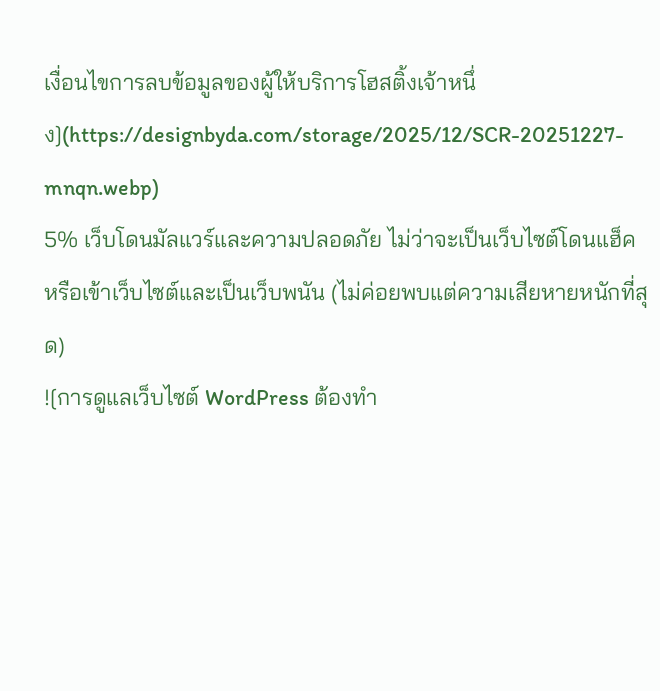เงื่อนไขการลบข้อมูลของผู้ให้บริการโฮสติ้งเจ้าหนึ่ง](https://designbyda.com/storage/2025/12/SCR-20251227-mnqn.webp)
5% เว็บโดนมัลแวร์และความปลอดภัย ไม่ว่าจะเป็นเว็บไซต์โดนแฮ็ค หรือเข้าเว็บไซต์และเป็นเว็บพนัน (ไม่ค่อยพบแต่ความเสียหายหนักที่สุด)
![การดูแลเว็บไซต์ WordPress ต้องทำ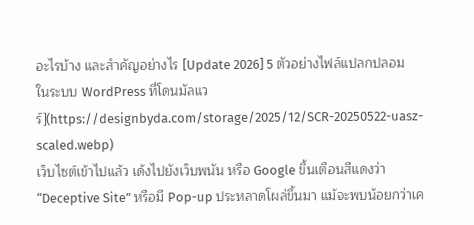อะไรบ้าง และสำคัญอย่างไร [Update 2026] 5 ตัวอย่างไฟล์แปลกปลอมในระบบ WordPress ที่โดนมัลแวร์](https://designbyda.com/storage/2025/12/SCR-20250522-uasz-scaled.webp)
เว็บไซต์เข้าไปแล้ว เด้งไปยังเว็บพนัน หรือ Google ขึ้นเตือนสีแดงว่า “Deceptive Site” หรือมี Pop-up ประหลาดโผล่ขึ้นมา แม้จะพบน้อยกว่าเค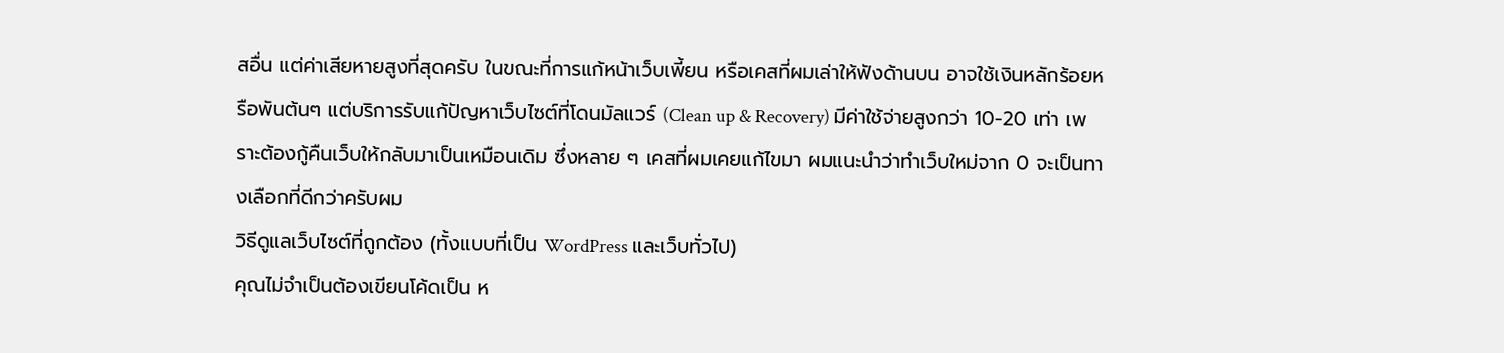สอื่น แต่ค่าเสียหายสูงที่สุดครับ ในขณะที่การแก้หน้าเว็บเพี้ยน หรือเคสที่ผมเล่าให้ฟังด้านบน อาจใช้เงินหลักร้อยหรือพันต้นๆ แต่บริการรับแก้ปัญหาเว็บไซต์ที่โดนมัลแวร์ (Clean up & Recovery) มีค่าใช้จ่ายสูงกว่า 10-20 เท่า เพราะต้องกู้คืนเว็บให้กลับมาเป็นเหมือนเดิม ซึ่งหลาย ๆ เคสที่ผมเคยแก้ไขมา ผมแนะนำว่าทำเว็บใหม่จาก 0 จะเป็นทางเลือกที่ดีกว่าครับผม
วิธีดูแลเว็บไซต์ที่ถูกต้อง (ทั้งแบบที่เป็น WordPress และเว็บทั่วไป)
คุณไม่จำเป็นต้องเขียนโค้ดเป็น ห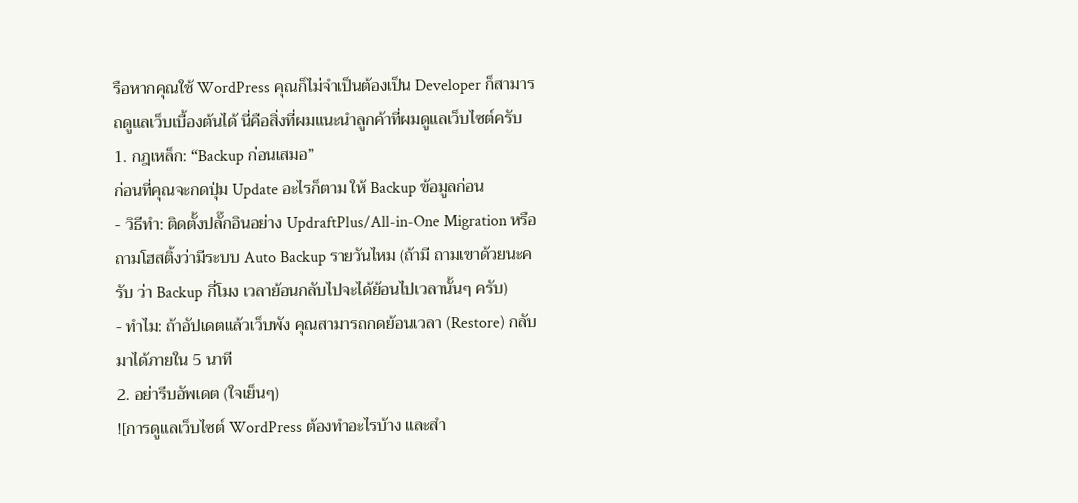รือหากคุณใช้ WordPress คุณก็ไม่จำเป็นต้องเป็น Developer ก็สามารถดูแลเว็บเบื้องต้นได้ นี่คือสิ่งที่ผมแนะนำลูกค้าที่ผมดูแลเว็บไซต์ครับ
1. กฎเหล็ก: “Backup ก่อนเสมอ”
ก่อนที่คุณจะกดปุ่ม Update อะไรก็ตาม ให้ Backup ข้อมูลก่อน
- วิธีทำ: ติดตั้งปลั๊กอินอย่าง UpdraftPlus/All-in-One Migration หรือถามโฮสติ้งว่ามีระบบ Auto Backup รายวันไหม (ถ้ามี ถามเขาด้วยนะครับ ว่า Backup กี่โมง เวลาย้อนกลับไปจะได้ย้อนไปเวลานั้นๆ ครับ)
- ทำไม: ถ้าอัปเดตแล้วเว็บพัง คุณสามารถกดย้อนเวลา (Restore) กลับมาได้ภายใน 5 นาที
2. อย่ารีบอัพเดต (ใจเย็นๆ)
![การดูแลเว็บไซต์ WordPress ต้องทำอะไรบ้าง และสำ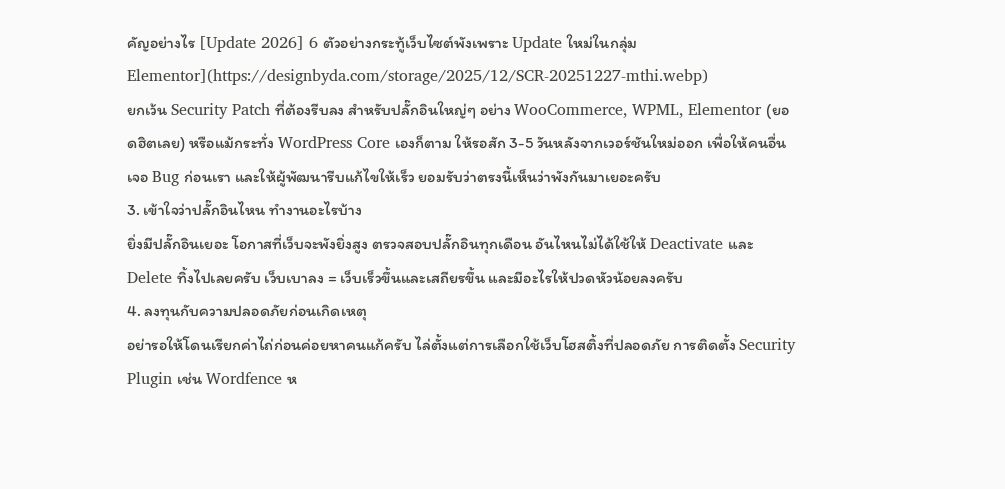คัญอย่างไร [Update 2026] 6 ตัวอย่างกระทู้เว็บไซต์พังเพราะ Update ใหม่ในกลุ่ม Elementor](https://designbyda.com/storage/2025/12/SCR-20251227-mthi.webp)
ยกเว้น Security Patch ที่ต้องรีบลง สำหรับปลั๊กอินใหญ่ๆ อย่าง WooCommerce, WPML, Elementor (ยอดฮิตเลย) หรือแม้กระทั่ง WordPress Core เองก็ตาม ให้รอสัก 3-5 วันหลังจากเวอร์ชันใหม่ออก เพื่อให้คนอื่นเจอ Bug ก่อนเรา และให้ผู้พัฒนารีบแก้ไขให้เร็ว ยอมรับว่าตรงนี้เห็นว่าพังกันมาเยอะครับ
3. เข้าใจว่าปลั๊กอินไหน ทำงานอะไรบ้าง
ยิ่งมีปลั๊กอินเยอะ โอกาสที่เว็บจะพังยิ่งสูง ตรวจสอบปลั๊กอินทุกเดือน อันไหนไม่ได้ใช้ให้ Deactivate และ Delete ทิ้งไปเลยครับ เว็บเบาลง = เว็บเร็วขึ้นและเสถียรขึ้น และมีอะไรให้ปวดหัวน้อยลงครับ
4. ลงทุนกับความปลอดภัยก่อนเกิดเหตุ
อย่ารอให้โดนเรียกค่าไถ่ก่อนค่อยหาคนแก้ครับ ไล่ตั้งแต่การเลือกใช้เว็บโฮสติ้งที่ปลอดภัย การติดตั้ง Security Plugin เช่น Wordfence ห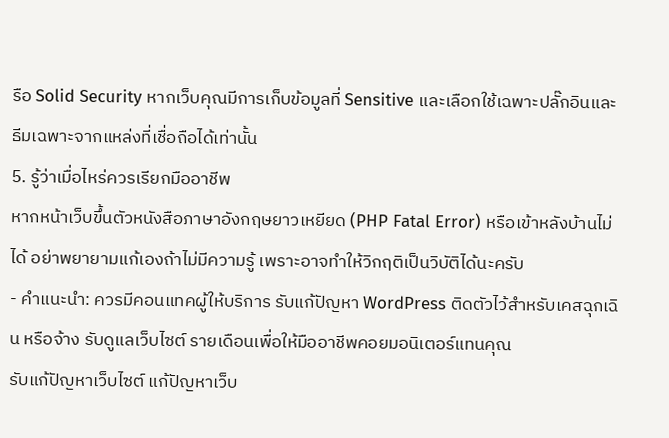รือ Solid Security หากเว็บคุณมีการเก็บข้อมูลที่ Sensitive และเลือกใช้เฉพาะปลั๊กอินและธีมเฉพาะจากแหล่งที่เชื่อถือได้เท่านั้น
5. รู้ว่าเมื่อไหร่ควรเรียกมืออาชีพ
หากหน้าเว็บขึ้นตัวหนังสือภาษาอังกฤษยาวเหยียด (PHP Fatal Error) หรือเข้าหลังบ้านไม่ได้ อย่าพยายามแก้เองถ้าไม่มีความรู้ เพราะอาจทำให้วิกฤติเป็นวิบัติได้นะครับ
- คำแนะนำ: ควรมีคอนแทคผู้ให้บริการ รับแก้ปัญหา WordPress ติดตัวไว้สำหรับเคสฉุกเฉิน หรือจ้าง รับดูแลเว็บไซต์ รายเดือนเพื่อให้มืออาชีพคอยมอนิเตอร์แทนคุณ
รับแก้ปัญหาเว็บไซต์ แก้ปัญหาเว็บ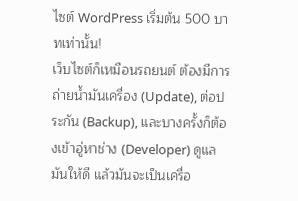ไซต์ WordPress เริ่มต้น 500 บาทเท่านั้น!
เว็บไซต์ก็เหมือนรถยนต์ ต้องมีการถ่ายน้ำมันเครื่อง (Update), ต่อประกัน (Backup), และบางครั้งก็ต้องเข้าอู่หาช่าง (Developer) ดูแลมันให้ดี แล้วมันจะเป็นเครื่อ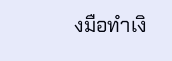งมือทำเงิ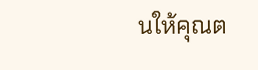นให้คุณต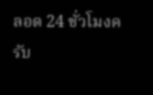ลอด 24 ชั่วโมงครับ